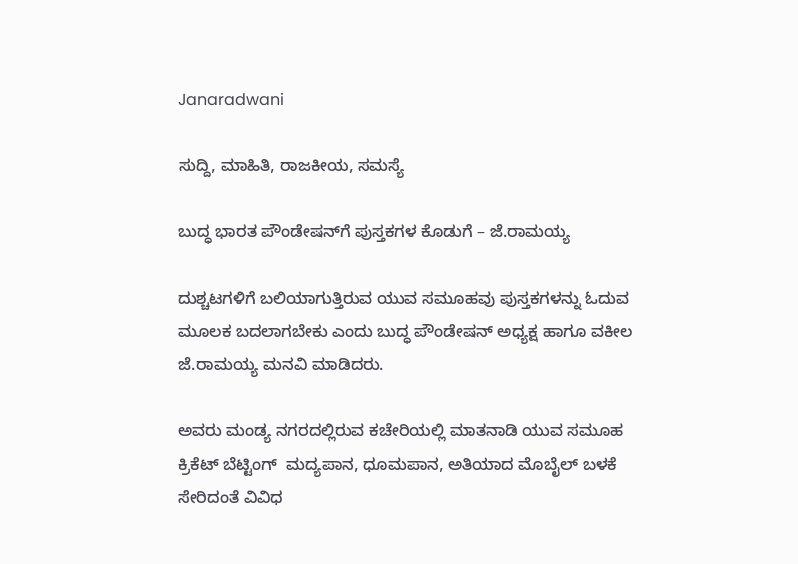Janaradwani

ಸುದ್ದಿ, ಮಾಹಿತಿ, ರಾಜಕೀಯ, ಸಮಸ್ಯೆ

ಬುದ್ಧ ಭಾರತ ಪೌಂಡೇಷನ್‌ಗೆ ಪುಸ್ತಕಗಳ ಕೊಡುಗೆ – ಜೆ.ರಾಮಯ್ಯ

ದುಶ್ಚಟಗಳಿಗೆ ಬಲಿಯಾಗುತ್ತಿರುವ ಯುವ ಸಮೂಹವು ಪುಸ್ತಕಗಳನ್ನು ಓದುವ ಮೂಲಕ ಬದಲಾಗಬೇಕು ಎಂದು ಬುದ್ಧ ಪೌಂಡೇಷನ್ ಅಧ್ಯಕ್ಷ ಹಾಗೂ ವಕೀಲ ಜೆ.ರಾಮಯ್ಯ ಮನವಿ ಮಾಡಿದರು.

ಅವರು ಮಂಡ್ಯ ನಗರದಲ್ಲಿರುವ ಕಚೇರಿಯಲ್ಲಿ ಮಾತನಾಡಿ ಯುವ ಸಮೂಹ ಕ್ರಿಕೆಟ್ ಬೆಟ್ಟಿಂಗ್  ಮದ್ಯಪಾನ, ಧೂಮಪಾನ, ಅತಿಯಾದ ಮೊಬೈಲ್ ಬಳಕೆ ಸೇರಿದಂತೆ ವಿವಿಧ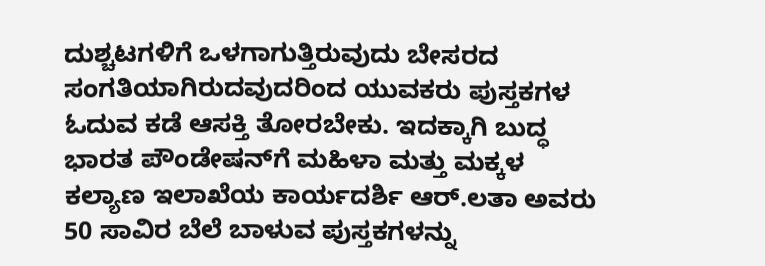ದುಶ್ಚಟಗಳಿಗೆ ಒಳಗಾಗುತ್ತಿರುವುದು ಬೇಸರದ ಸಂಗತಿಯಾಗಿರುದವುದರಿಂದ ಯುವಕರು ಪುಸ್ತಕಗಳ ಓದುವ ಕಡೆ ಆಸಕ್ತಿ ತೋರಬೇಕು. ಇದಕ್ಕಾಗಿ ಬುದ್ಧ ಭಾರತ ಪೌಂಡೇಷನ್‌ಗೆ ಮಹಿಳಾ ಮತ್ತು ಮಕ್ಕಳ ಕಲ್ಯಾಣ ಇಲಾಖೆಯ ಕಾರ್ಯದರ್ಶಿ ಆ‌ರ್.ಲತಾ ಅವರು 50 ಸಾವಿರ ಬೆಲೆ ಬಾಳುವ ಪುಸ್ತಕಗಳನ್ನು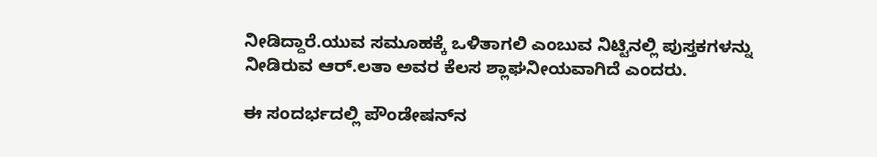ನೀಡಿದ್ದಾರೆ.ಯುವ ಸಮೂಹಕ್ಕೆ ಒಳಿತಾಗಲಿ ಎಂಬುವ ನಿಟ್ಟಿನಲ್ಲಿ ಪುಸ್ತಕಗಳನ್ನು ನೀಡಿರುವ ಆರ್.ಲತಾ ಅವರ ಕೆಲಸ ಶ್ಲಾಘನೀಯವಾಗಿದೆ ಎಂದರು.

ಈ ಸಂದರ್ಭದಲ್ಲಿ ಪೌಂಡೇಷನ್‌ನ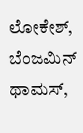ಲೋಕೇಶ್, ಬೆಂಜಮಿನ್‌ ಥಾಮಸ್,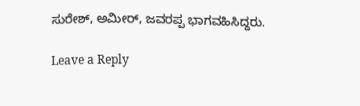ಸುರೇಶ್, ಅಮೀರ್, ಜವರಪ್ಪ ಭಾಗವಹಿಸಿದ್ದರು.

Leave a Reply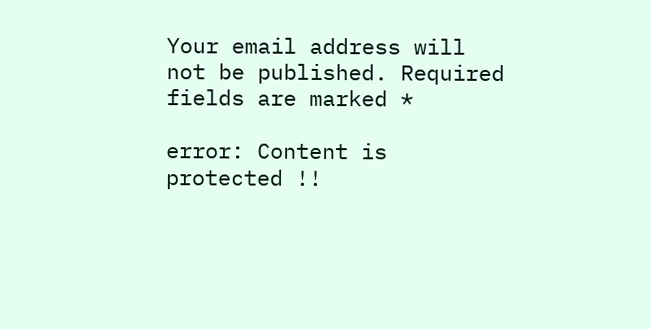Your email address will not be published. Required fields are marked *

error: Content is protected !!